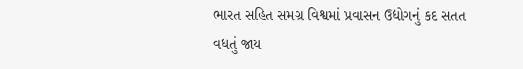ભારત સહિત સમગ્ર વિશ્વમાં પ્રવાસન ઉદ્યોગનું કદ સતત વધતું જાય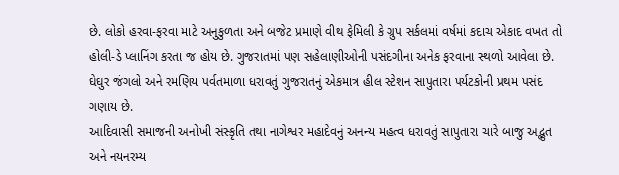છે. લોકો હરવા-ફરવા માટે અનુકુળતા અને બજેટ પ્રમાણે વીથ ફેમિલી કે ગ્રુપ સર્કલમાં વર્ષમાં કદાચ એકાદ વખત તો હોલી-ડે પ્લાનિંગ કરતા જ હોય છે. ગુજરાતમાં પણ સહેલાણીઓની પસંદગીના અનેક ફરવાના સ્થળો આવેલા છે. ઘેઘુર જંગલો અને રમણિય પર્વતમાળા ધરાવતું ગુજરાતનું એકમાત્ર હીલ સ્ટેશન સાપુતારા પર્યટકોની પ્રથમ પસંદ ગણાય છે.
આદિવાસી સમાજની અનોખી સંસ્કૃતિ તથા નાગેશ્વર મહાદેવનું અનન્ય મહત્વ ધરાવતું સાપુતારા ચારે બાજુ અદ્ભુત અને નયનરમ્ય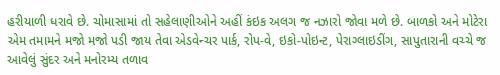હરીયાળી ધરાવે છે. ચોમાસામાં તો સહેલાણીઓને અહીં કંઇક અલગ જ નઝારો જોવા મળે છે. બાળકો અને મોટેરા એમ તમામને મજો મજો પડી જાય તેવા એડવેન્ચર પાર્ક, રોપ-વે, ઇકો-પોઇન્ટ, પેરાગ્લાઇડીંગ, સાપુતારાની વચ્ચે જ આવેલું સુંદર અને મનોરમ્ય તળાવ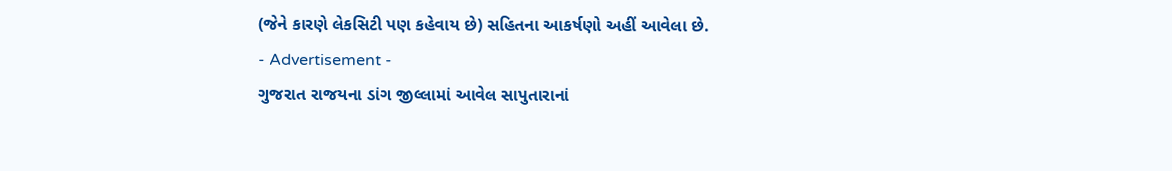(જેને કારણે લેકસિટી પણ કહેવાય છે) સહિતના આકર્ષણો અહીં આવેલા છે.
- Advertisement -
ગુજરાત રાજયના ડાંગ જીલ્લામાં આવેલ સાપુતારાનાં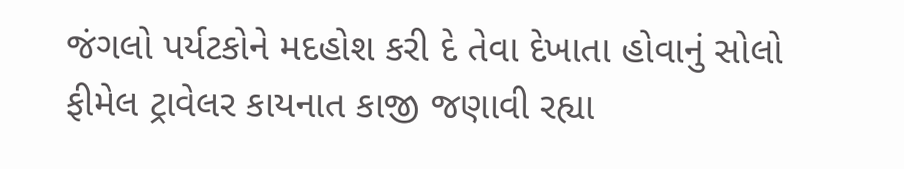જંગલો પર્યટકોને મદહોશ કરી દે તેવા દેખાતા હોવાનું સોલો ફીમેલ ટ્રાવેલર કાયનાત કાજી જણાવી રહ્યા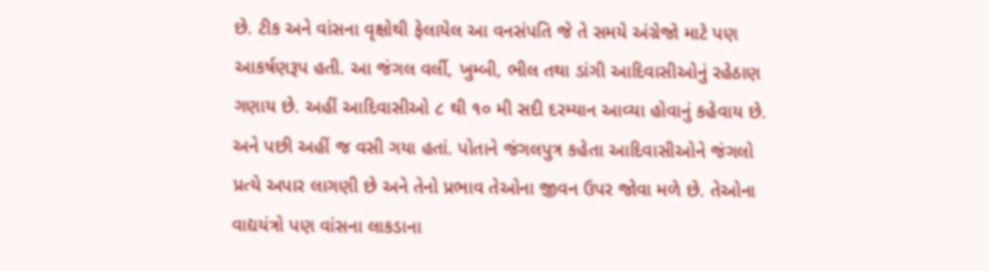છે. ટીક અને વાંસના વૃક્ષોથી ફેલાયેલ આ વનસંપતિ જે તે સમયે અંગ્રેજો માટે પણ આકર્ષણરૂપ હતી. આ જંગલ વર્લી, ખુમ્બી, ભીલ તથા ડાંગી આદિવાસીઓનું રહેઠાણ ગણાય છે. અહીં આદિવાસીઓ ૮ થી ૧૦ મી સદી દરમ્યાન આવ્યા હોવાનું કહેવાય છે. અને પછી અહીં જ વસી ગયા હતાં. પોતાને જંગલપુત્ર કહેતા આદિવાસીઓને જંગલો પ્રત્યે અપાર લાગણી છે અને તેનો પ્રભાવ તેઓના જીવન ઉપર જોવા મળે છે. તેઓના વાદ્યયંત્રો પણ વાંસના લાકડાના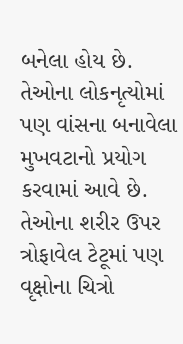બનેલા હોય છે. તેઓના લોકનૃત્યોમાં પણ વાંસના બનાવેલા મુખવટાનો પ્રયોગ કરવામાં આવે છે. તેઓના શરીર ઉપર ત્રોફાવેલ ટેટૂમાં પણ વૃક્ષોના ચિત્રો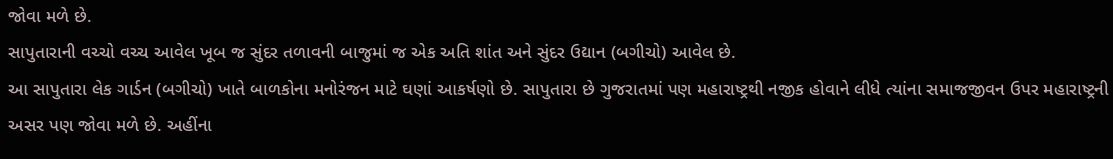જોવા મળે છે.
સાપુતારાની વચ્ચો વચ્ચ આવેલ ખૂબ જ સુંદર તળાવની બાજુમાં જ એક અતિ શાંત અને સુંદર ઉદ્યાન (બગીચો) આવેલ છે.
આ સાપુતારા લેક ગાર્ડન (બગીચો) ખાતે બાળકોના મનોરંજન માટે ઘણાં આકર્ષણો છે. સાપુતારા છે ગુજરાતમાં પણ મહારાષ્ટ્રથી નજીક હોવાને લીધે ત્યાંના સમાજજીવન ઉપર મહારાષ્ટ્રની અસર પણ જોવા મળે છે. અહીંના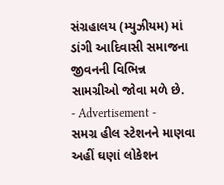સંગ્રહાલય (મ્યુઝીયમ) માં ડાંગી આદિવાસી સમાજના જીવનની વિભિન્ન સામગ્રીઓ જોવા મળે છે.
- Advertisement -
સમગ્ર હીલ સ્ટેશનને માણવા અહીં ઘણાં લોકેશન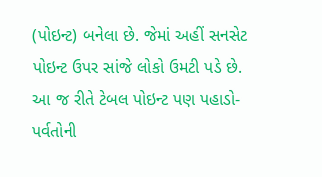(પોઇન્ટ) બનેલા છે. જેમાં અહીં સનસેટ પોઇન્ટ ઉપર સાંજે લોકો ઉમટી પડે છે. આ જ રીતે ટેબલ પોઇન્ટ પણ પહાડો-પર્વતોની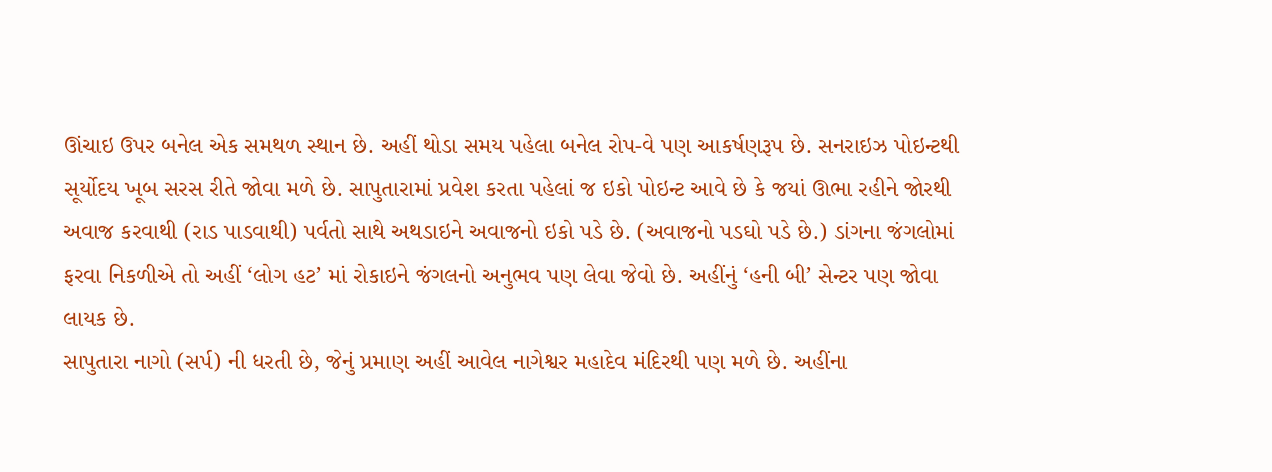ઊંચાઇ ઉપર બનેલ એક સમથળ સ્થાન છે. અહીં થોડા સમય પહેલા બનેલ રોપ-વે પણ આકર્ષણરૂપ છે. સનરાઇઝ પોઇન્ટથી સૂર્યોદય ખૂબ સરસ રીતે જોવા મળે છે. સાપુતારામાં પ્રવેશ કરતા પહેલાં જ ઇકો પોઇન્ટ આવે છે કે જયાં ઊભા રહીને જોરથી અવાજ કરવાથી (રાડ પાડવાથી) પર્વતો સાથે અથડાઇને અવાજનો ઇકો પડે છે. (અવાજનો પડઘો પડે છે.) ડાંગના જંગલોમાં ફરવા નિકળીએ તો અહીં ‘લોગ હટ’ માં રોકાઇને જંગલનો અનુભવ પણ લેવા જેવો છે. અહીંનું ‘હની બી’ સેન્ટર પણ જોવા લાયક છે.
સાપુતારા નાગો (સર્પ) ની ધરતી છે, જેનું પ્રમાણ અહીં આવેલ નાગેશ્વર મહાદેવ મંદિરથી પણ મળે છે. અહીંના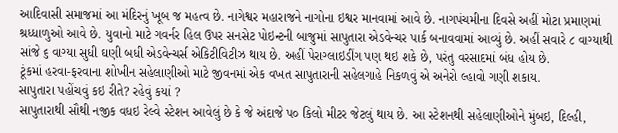આદિવાસી સમાજમાં આ મંદિરનું ખૂબ જ મહત્વ છે. નાગેશ્વર મહારાજને નાગોના ઇશ્વર માનવામાં આવે છે. નાગપંચમીના દિવસે અહીં મોટા પ્રમાણમાં શ્રધ્ધાળુઓ આવે છે. યુવાનો માટે ગવર્નર હિલ ઉપર સનસેટ પોઇન્ટની બાજુમાં સાપુતારા એડવેન્ચર પાર્ક બનાવવામાં આવ્યું છે. અહીં સવારે ૮ વાગ્યાથી સાંજે ૬ વાગ્યા સુધી ઘણી બધી એડવેન્ચર્સ એકિટીવિટીઝ થાય છે. અહીં પેરાગ્લાઇડીંગ પણ થઇ શકે છે, પરંતુ વરસાદમાં બંધ હોય છે.
ટૂંકમાં હરવા-ફરવાના શોખીન સહેલાણીઓ માટે જીવનમાં એક વખત સાપુતારાની સહેલગાહે નિકળવું એ અનેરો લ્હાવો ગણી શકાય.
સાપુતારા પહોંચવું કઇ રીતે? રહેવું કયાં ?
સાપુતારાથી સૌથી નજીક વધઇ રેલ્વે સ્ટેશન આવેલું છે કે જે અંદાજે પ૦ કિલો મીટર જેટલું થાય છે. આ સ્ટેશનથી સહેલાણીઓને મુંબઇ, દિલ્હી,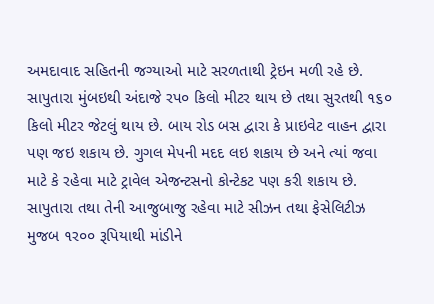અમદાવાદ સહિતની જગ્યાઓ માટે સરળતાથી ટ્રેઇન મળી રહે છે. સાપુતારા મુંબઇથી અંદાજે રપ૦ કિલો મીટર થાય છે તથા સુરતથી ૧૬૦ કિલો મીટર જેટલું થાય છે. બાય રોડ બસ દ્વારા કે પ્રાઇવેટ વાહન દ્વારા પણ જઇ શકાય છે. ગુગલ મેપની મદદ લઇ શકાય છે અને ત્યાં જવા માટે કે રહેવા માટે ટ્રાવેલ એજન્ટસનો કોન્ટેકટ પણ કરી શકાય છે.
સાપુતારા તથા તેની આજુબાજુ રહેવા માટે સીઝન તથા ફેસેલિટીઝ મુજબ ૧ર૦૦ રૂપિયાથી માંડીને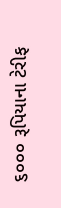૬૦૦૦ રૂપિયાના ટેરીફ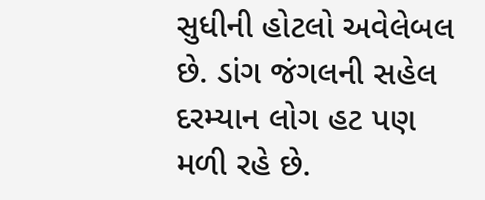સુધીની હોટલો અવેલેબલ છે. ડાંગ જંગલની સહેલ દરમ્યાન લોગ હટ પણ મળી રહે છે.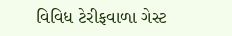વિવિધ ટેરીફવાળા ગેસ્ટ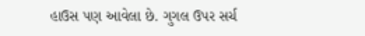હાઉસ પણ આવેલા છે. ગુગલ ઉપર સર્ચ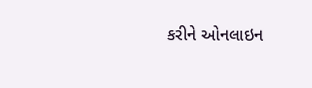કરીને ઓનલાઇન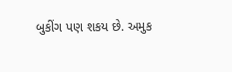બુકીંગ પણ શકય છે. અમુક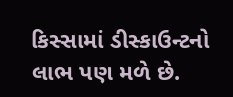કિસ્સામાં ડીસ્કાઉન્ટનો લાભ પણ મળે છે.